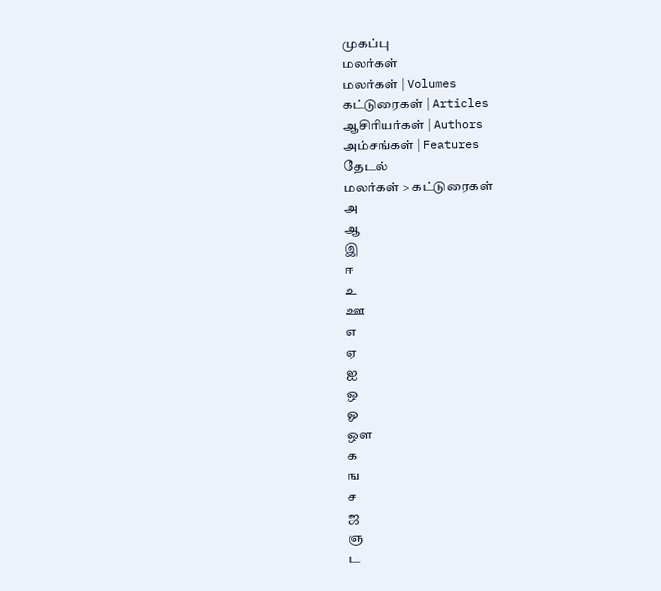முகப்பு
மலர்கள்
மலர்கள் | Volumes
கட்டுரைகள் | Articles
ஆசிரியர்கள் | Authors
அம்சங்கள் | Features
தேடல்
மலர்கள் > கட்டுரைகள்
அ
ஆ
இ
ஈ
உ
ஊ
எ
ஏ
ஐ
ஒ
ஓ
ஔ
க
ங
ச
ஜ
ஞ
ட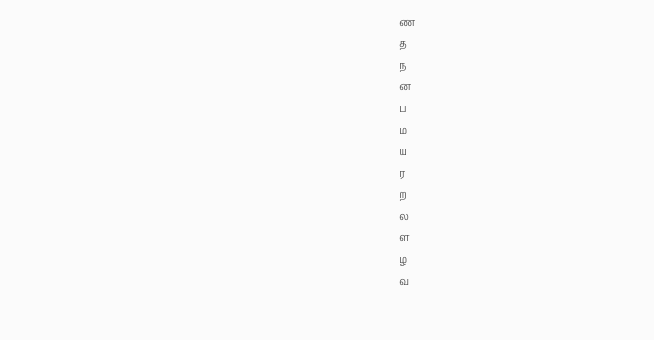ண
த
ந
ன
ப
ம
ய
ர
ற
ல
ள
ழ
வ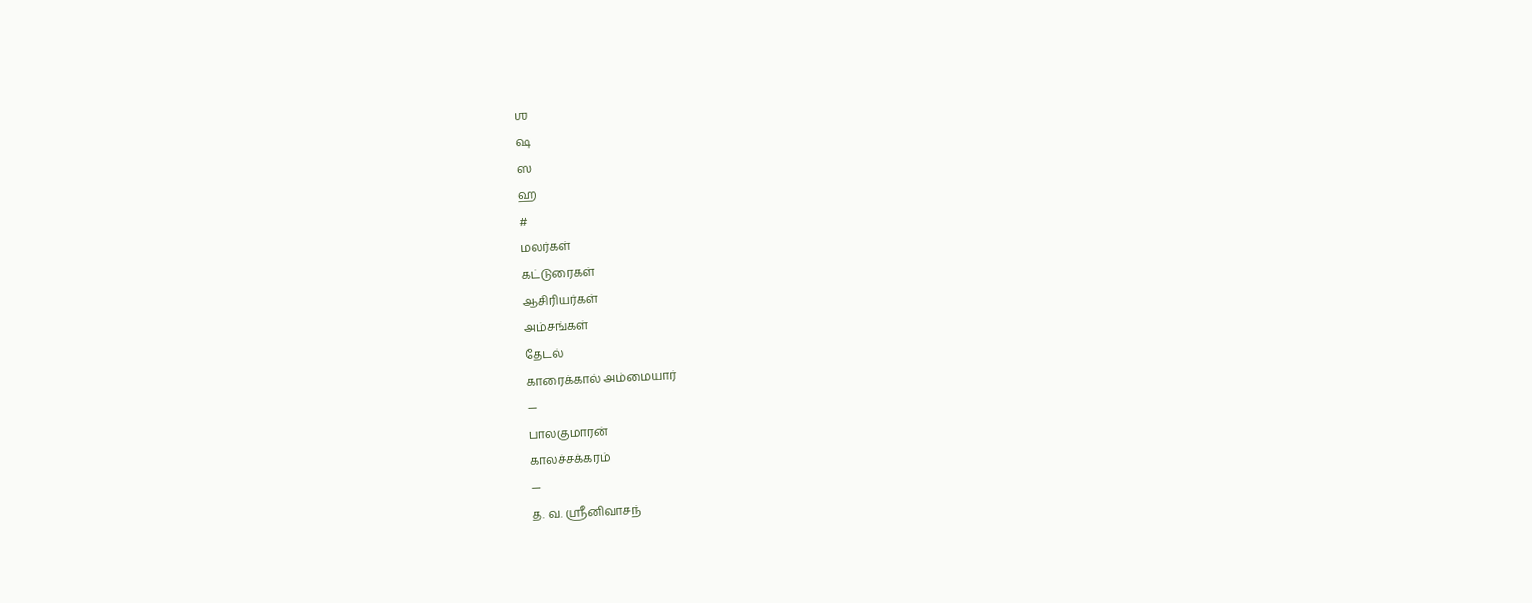ஶ
ஷ
ஸ
ஹ
#
மலர்கள்
கட்டுரைகள்
ஆசிரியர்கள்
அம்சங்கள்
தேடல்
காரைக்கால் அம்மையார்
—
பாலகுமாரன்
காலச்சக்கரம்
—
த. வ. ஶ்ரீனிவாசந்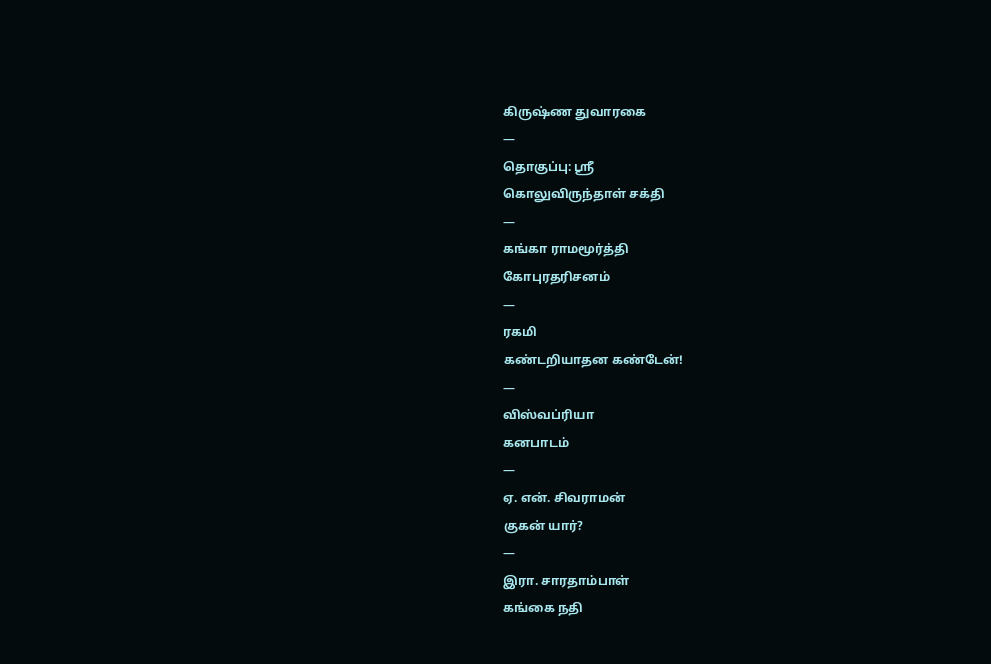கிருஷ்ண துவாரகை
—
தொகுப்பு: ஸ்ரீ
கொலுவிருந்தாள் சக்தி
—
கங்கா ராமமூர்த்தி
கோபுரதரிசனம்
—
ரகமி
கண்டறியாதன கண்டேன்!
—
விஸ்வப்ரியா
கனபாடம்
—
ஏ. என். சிவராமன்
குகன் யார்?
—
இரா. சாரதாம்பாள்
கங்கை நதி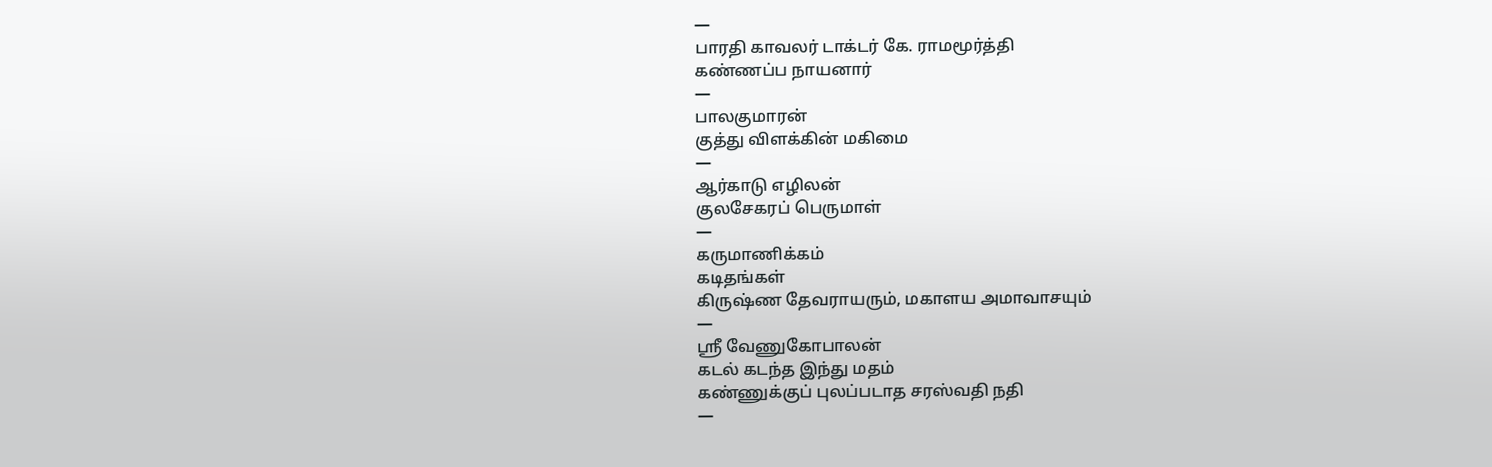—
பாரதி காவலர் டாக்டர் கே. ராமமூர்த்தி
கண்ணப்ப நாயனார்
—
பாலகுமாரன்
குத்து விளக்கின் மகிமை
—
ஆர்காடு எழிலன்
குலசேகரப் பெருமாள்
—
கருமாணிக்கம்
கடிதங்கள்
கிருஷ்ண தேவராயரும், மகாளய அமாவாசயும்
—
ஸ்ரீ வேணுகோபாலன்
கடல் கடந்த இந்து மதம்
கண்ணுக்குப் புலப்படாத சரஸ்வதி நதி
—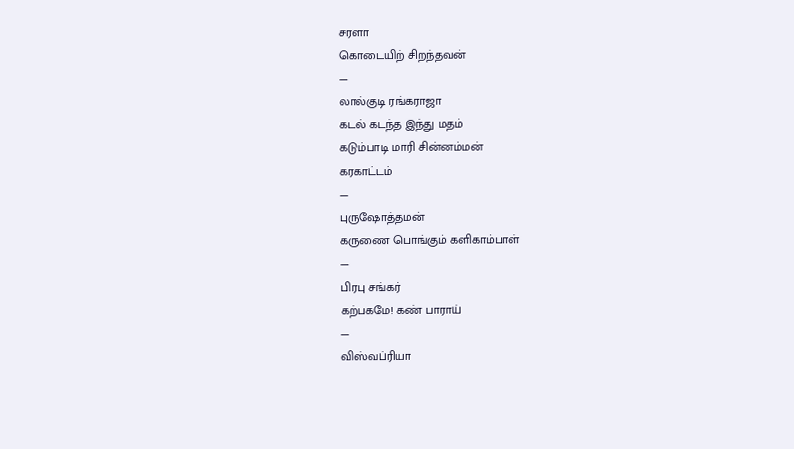சரளா
கொடையிற் சிறந்தவன்
—
லால்குடி ரங்கராஜா
கடல் கடந்த இந்து மதம்
கடும்பாடி மாரி சின்னம்மன்
கரகாட்டம்
—
புருஷோத்தமன்
கருணை பொங்கும் களிகாம்பாள்
—
பிரபு சங்கர்
கற்பகமே! கண் பாராய்
—
விஸ்வப்ரியா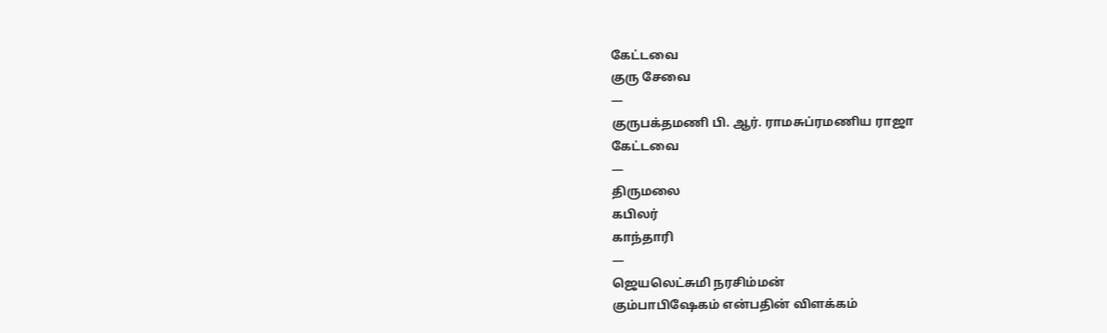கேட்டவை
குரு சேவை
—
குருபக்தமணி பி. ஆர். ராமசுப்ரமணிய ராஜா
கேட்டவை
—
திருமலை
கபிலர்
காந்தாரி
—
ஜெயலெட்சுமி நரசிம்மன்
கும்பாபிஷேகம் என்பதின் விளக்கம்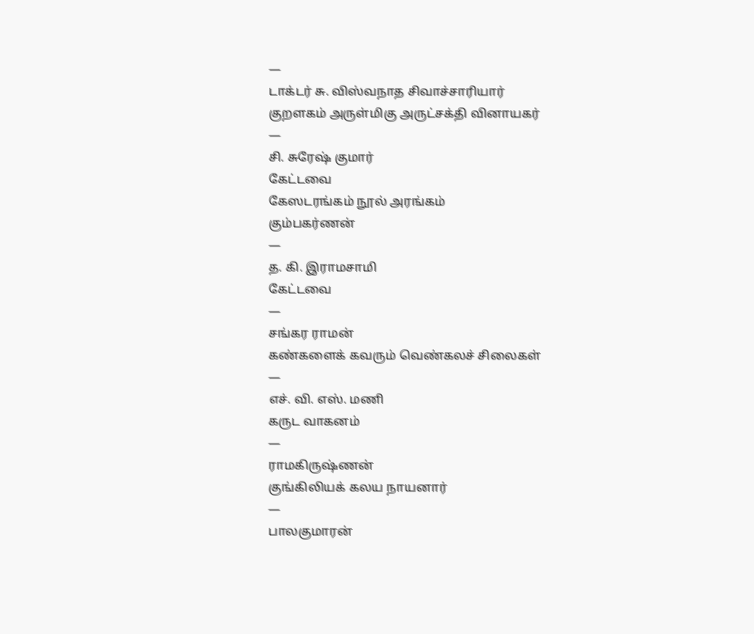—
டாக்டர் சு. விஸ்வநாத சிவாச்சாரியார்
குறளகம் அருள்மிகு அருட்சக்தி வினாயகர்
—
சி. சுரேஷ் குமார்
கேட்டவை
கேஸடரங்கம் நூல் அரங்கம்
கும்பகர்ணன்
—
த. கி. இராமசாமி
கேட்டவை
—
சங்கர ராமன்
கண்களைக் கவரும் வெண்கலச் சிலைகள்
—
எச். வி. எஸ். மணி
கருட வாகனம்
—
ராமகிருஷ்ணன்
குங்கிலியக் கலய நாயனார்
—
பாலகுமாரன்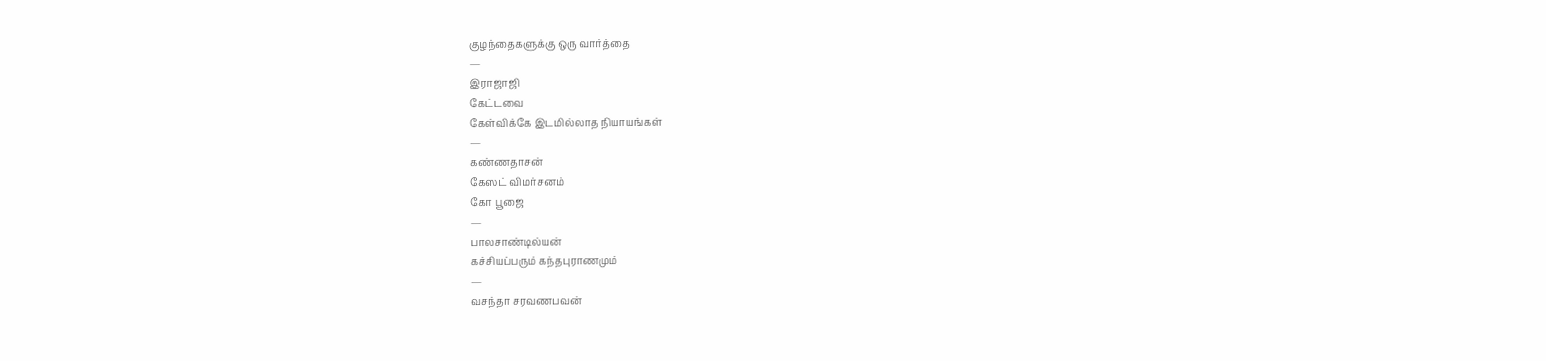குழந்தைகளுக்கு ஒரு வார்த்தை
—
இராஜாஜி
கேட்டவை
கேள்விக்கே இடமில்லாத நியாயங்கள்
—
கண்ணதாசன்
கேஸட் விமர்சனம்
கோ பூஜை
—
பாலசாண்டில்யன்
கச்சியப்பரும் கந்தபுராணமும்
—
வசந்தா சரவணபவன்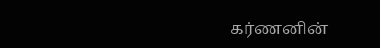கர்ணனின்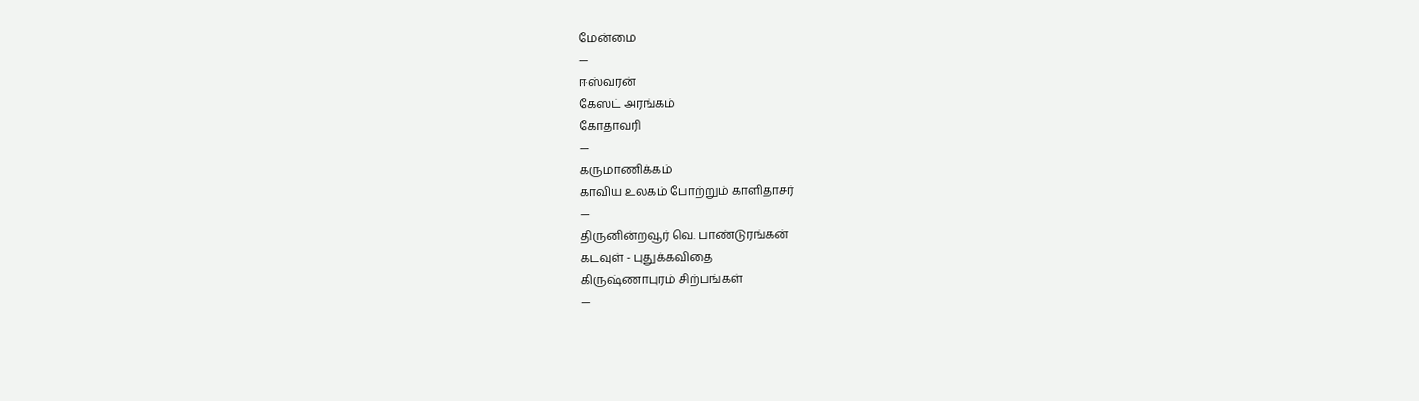மேன்மை
—
ஈஸ்வரன்
கேஸட் அரங்கம்
கோதாவரி
—
கருமாணிக்கம்
காவிய உலகம் போற்றும் காளிதாசர்
—
திருனின்றவூர் வெ. பாண்டுரங்கன்
கடவுள் - புதுக்கவிதை
கிருஷ்ணாபுரம் சிற்பங்கள்
—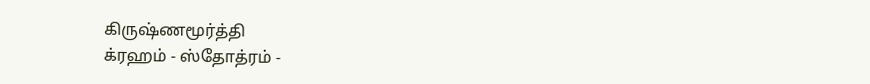கிருஷ்ணமூர்த்தி
க்ரஹம் - ஸ்தோத்ரம் -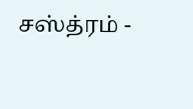சஸ்த்ரம் -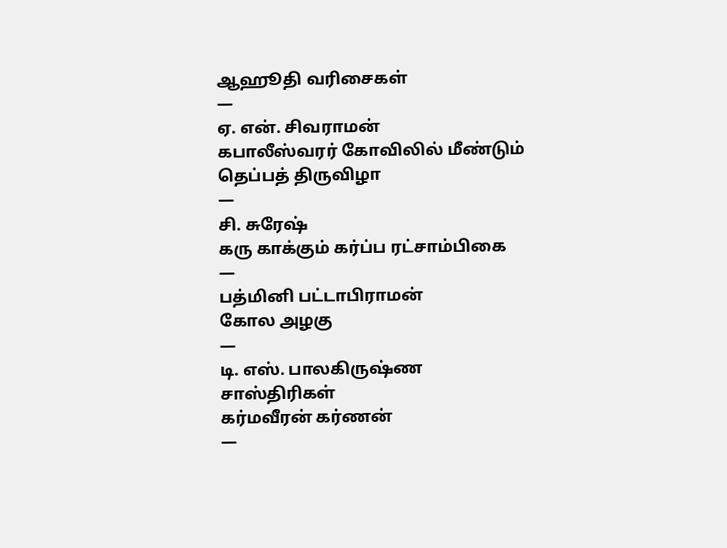ஆஹூதி வரிசைகள்
—
ஏ. என். சிவராமன்
கபாலீஸ்வரர் கோவிலில் மீண்டும் தெப்பத் திருவிழா
—
சி. சுரேஷ்
கரு காக்கும் கர்ப்ப ரட்சாம்பிகை
—
பத்மினி பட்டாபிராமன்
கோல அழகு
—
டி. எஸ். பாலகிருஷ்ண சாஸ்திரிகள்
கர்மவீரன் கர்ணன்
—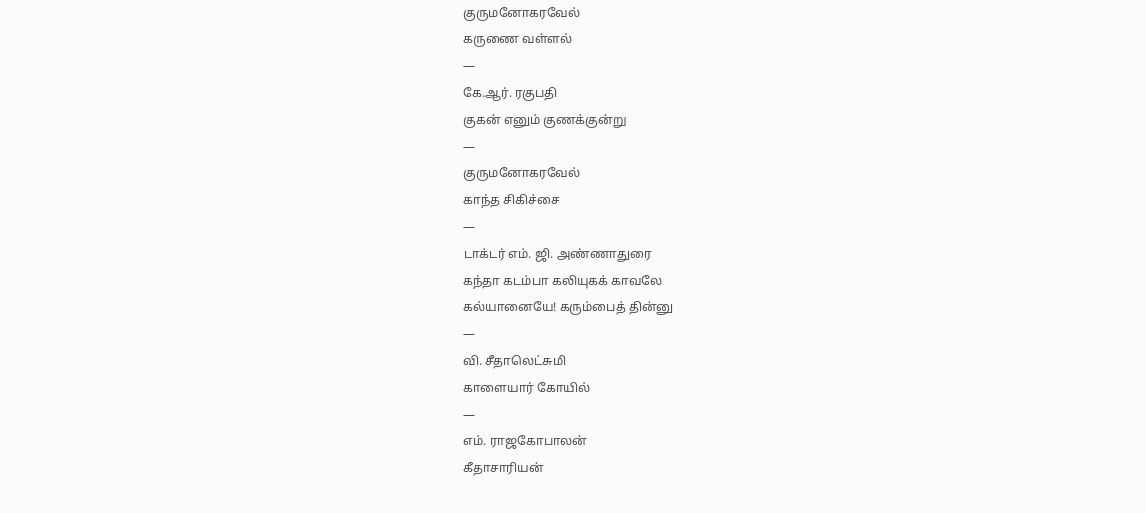குருமனோகரவேல்
கருணை வள்ளல்
—
கே.ஆர். ரகுபதி
குகன் எனும் குணக்குன்று
—
குருமனோகரவேல்
காந்த சிகிச்சை
—
டாக்டர் எம். ஜி. அண்ணாதுரை
கந்தா கடம்பா கலியுகக் காவலே
கல்யானையே! கரும்பைத் தின்னு
—
வி. சீதாலெட்சுமி
காளையார் கோயில்
—
எம். ராஜகோபாலன்
கீதாசாரியன்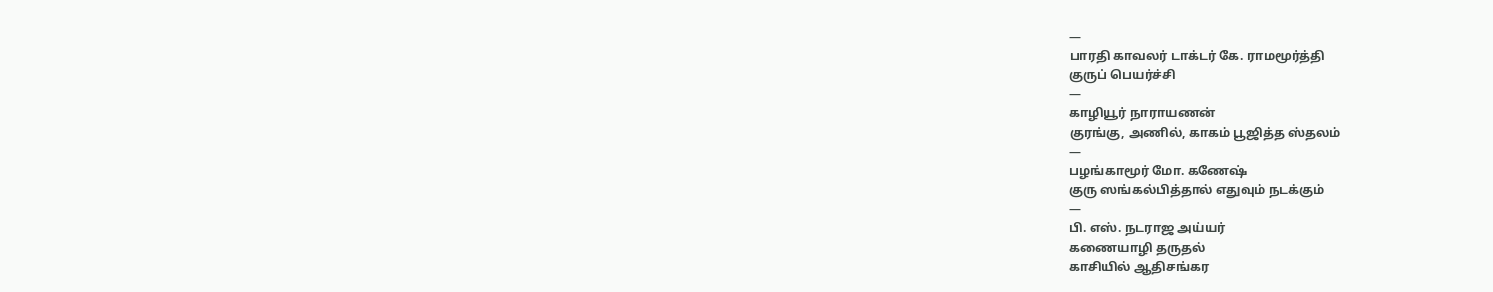—
பாரதி காவலர் டாக்டர் கே. ராமமூர்த்தி
குருப் பெயர்ச்சி
—
காழியூர் நாராயணன்
குரங்கு, அணில், காகம் பூஜித்த ஸ்தலம்
—
பழங்காமூர் மோ. கணேஷ்
குரு ஸங்கல்பித்தால் எதுவும் நடக்கும்
—
பி. எஸ். நடராஜ அய்யர்
கணையாழி தருதல்
காசியில் ஆதிசங்கர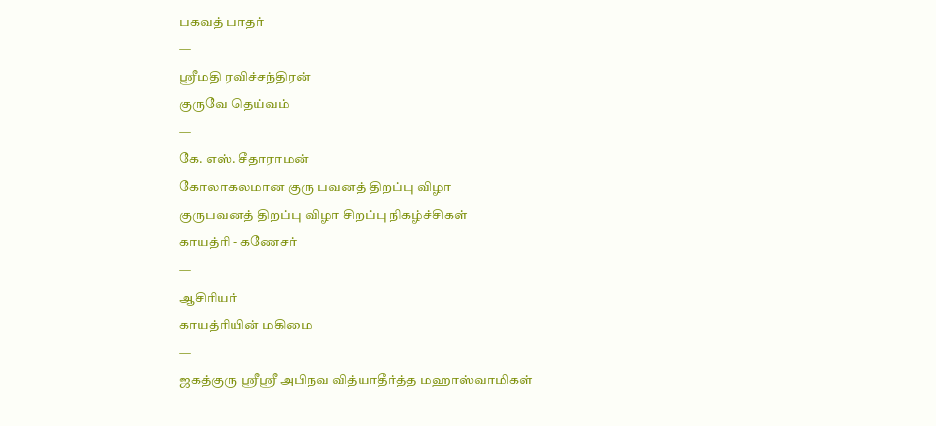பகவத் பாதர்
—
ஸ்ரீமதி ரவிச்சந்திரன்
குருவே தெய்வம்
—
கே. எஸ். சீதாராமன்
கோலாகலமான குரு பவனத் திறப்பு விழா
குருபவனத் திறப்பு விழா சிறப்பு நிகழ்ச்சிகள்
காயத்ரி - கணேசர்
—
ஆசிரியர்
காயத்ரியின் மகிமை
—
ஜகத்குரு ஸ்ரீஸ்ரீ அபிநவ வித்யாதீர்த்த மஹாஸ்வாமிகள்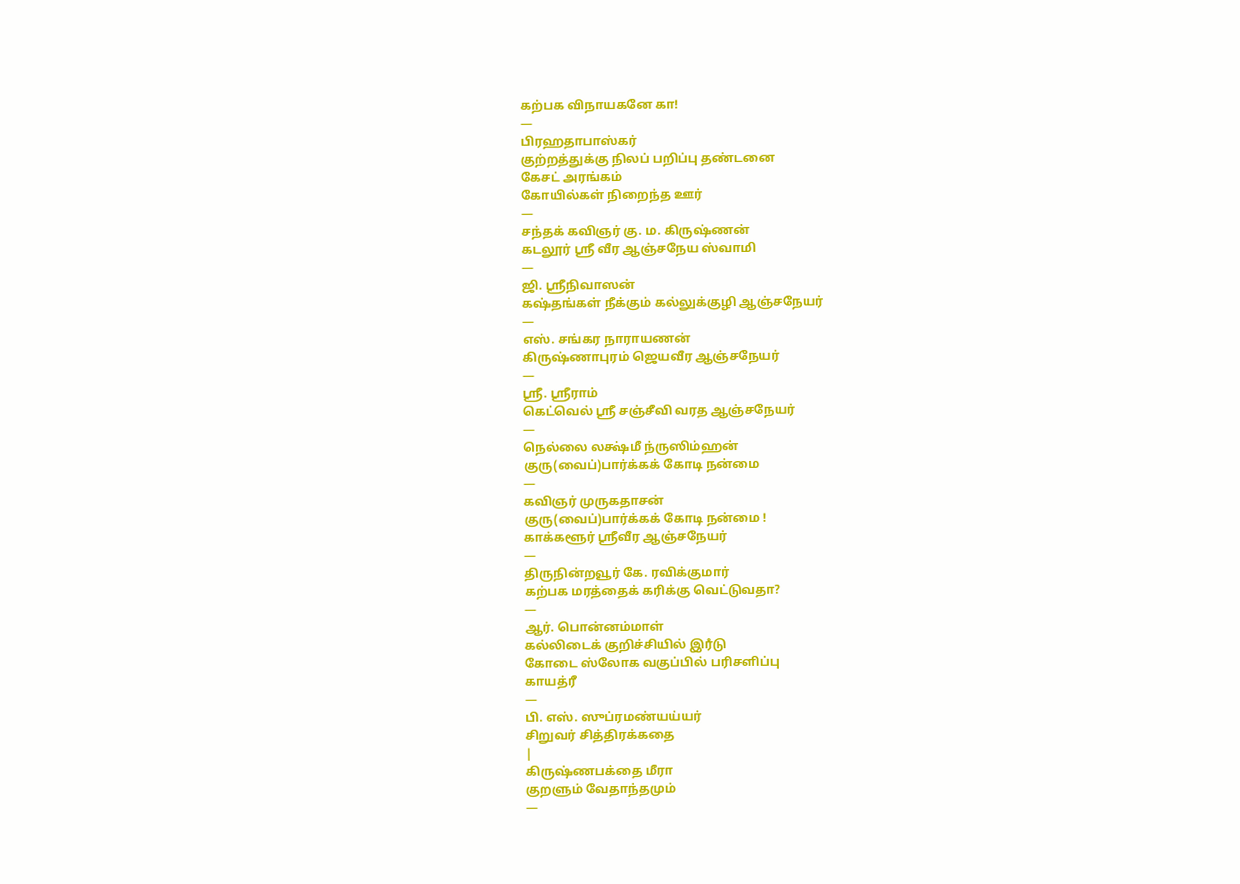கற்பக விநாயகனே கா!
—
பிரஹதாபாஸ்கர்
குற்றத்துக்கு நிலப் பறிப்பு தண்டனை
கேசட் அரங்கம்
கோயில்கள் நிறைந்த ஊர்
—
சந்தக் கவிஞர் கு. ம. கிருஷ்ணன்
கடலூர் ஸ்ரீ வீர ஆஞ்சநேய ஸ்வாமி
—
ஜி. ஸ்ரீநிவாஸன்
கஷ்தங்கள் நீக்கும் கல்லுக்குழி ஆஞ்சநேயர்
—
எஸ். சங்கர நாராயணன்
கிருஷ்ணாபுரம் ஜெயவீர ஆஞ்சநேயர்
—
ஸ்ரீ. ஸ்ரீராம்
கெட்வெல் ஸ்ரீ சஞ்சீவி வரத ஆஞ்சநேயர்
—
நெல்லை லக்ஷ்மீ ந்ருஸிம்ஹன்
குரு(வைப்)பார்க்கக் கோடி நன்மை
—
கவிஞர் முருகதாசன்
குரு(வைப்)பார்க்கக் கோடி நன்மை !
காக்களூர் ஸ்ரீவீர ஆஞ்சநேயர்
—
திருநின்றவூர் கே. ரவிக்குமார்
கற்பக மரத்தைக் கரிக்கு வெட்டுவதா?
—
ஆர். பொன்னம்மாள்
கல்லிடைக் குறிச்சியில் இரஂடு
கோடை ஸ்லோக வகுப்பில் பரிசளிப்பு
காயத்ரீ
—
பி. எஸ். ஸுப்ரமண்யய்யர்
சிறுவர் சித்திரக்கதை
|
கிருஷ்ணபக்தை மீரா
குறளும் வேதாந்தமும்
—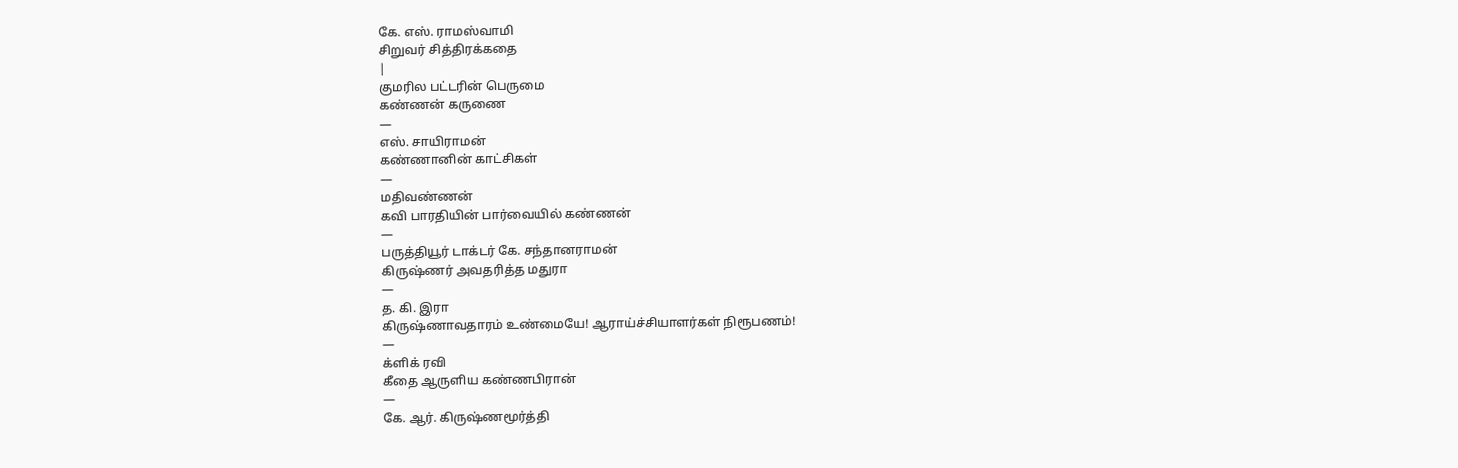கே. எஸ். ராமஸ்வாமி
சிறுவர் சித்திரக்கதை
|
குமரில பட்டரின் பெருமை
கண்ணன் கருணை
—
எஸ். சாயிராமன்
கண்ணானின் காட்சிகள்
—
மதிவண்ணன்
கவி பாரதியின் பார்வையில் கண்ணன்
—
பருத்தியூர் டாக்டர் கே. சந்தானராமன்
கிருஷ்ணர் அவதரித்த மதுரா
—
த. கி. இரா
கிருஷ்ணாவதாரம் உண்மையே! ஆராய்ச்சியாளர்கள் நிரூபணம்!
—
க்ளிக் ரவி
கீதை ஆருளிய கண்ணபிரான்
—
கே. ஆர். கிருஷ்ணமூர்த்தி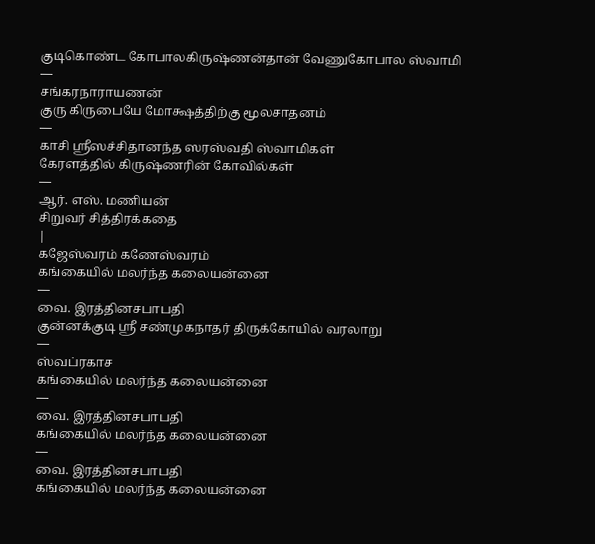குடிகொண்ட கோபாலகிருஷ்ணன்தான் வேணுகோபால ஸ்வாமி
—
சங்கரநாராயணன்
குரு கிருபையே மோக்ஷத்திற்கு மூலசாதனம்
—
காசி ஸ்ரீஸச்சிதானந்த ஸரஸ்வதி ஸ்வாமிகள்
கேரளத்தில் கிருஷ்ணரின் கோவில்கள்
—
ஆர். எஸ். மணியன்
சிறுவர் சித்திரக்கதை
|
கஜேஸ்வரம் கணேஸ்வரம்
கங்கையில் மலர்ந்த கலையன்னை
—
வை. இரத்தினசபாபதி
குன்னக்குடி ஸ்ரீ சண்முகநாதர் திருக்கோயில் வரலாறு
—
ஸ்வப்ரகாச
கங்கையில் மலர்ந்த கலையன்னை
—
வை. இரத்தினசபாபதி
கங்கையில் மலர்ந்த கலையன்னை
—
வை. இரத்தினசபாபதி
கங்கையில் மலர்ந்த கலையன்னை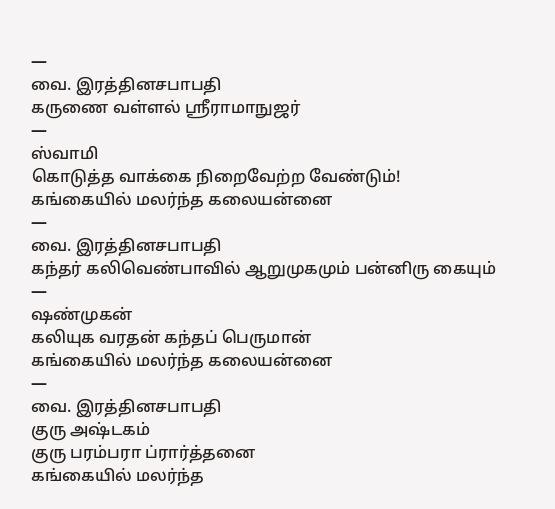—
வை. இரத்தினசபாபதி
கருணை வள்ளல் ஶ்ரீராமாநுஜர்
—
ஸ்வாமி
கொடுத்த வாக்கை நிறைவேற்ற வேண்டும்!
கங்கையில் மலர்ந்த கலையன்னை
—
வை. இரத்தினசபாபதி
கந்தர் கலிவெண்பாவில் ஆறுமுகமும் பன்னிரு கையும்
—
ஷண்முகன்
கலியுக வரதன் கந்தப் பெருமான்
கங்கையில் மலர்ந்த கலையன்னை
—
வை. இரத்தினசபாபதி
குரு அஷ்டகம்
குரு பரம்பரா ப்ரார்த்தனை
கங்கையில் மலர்ந்த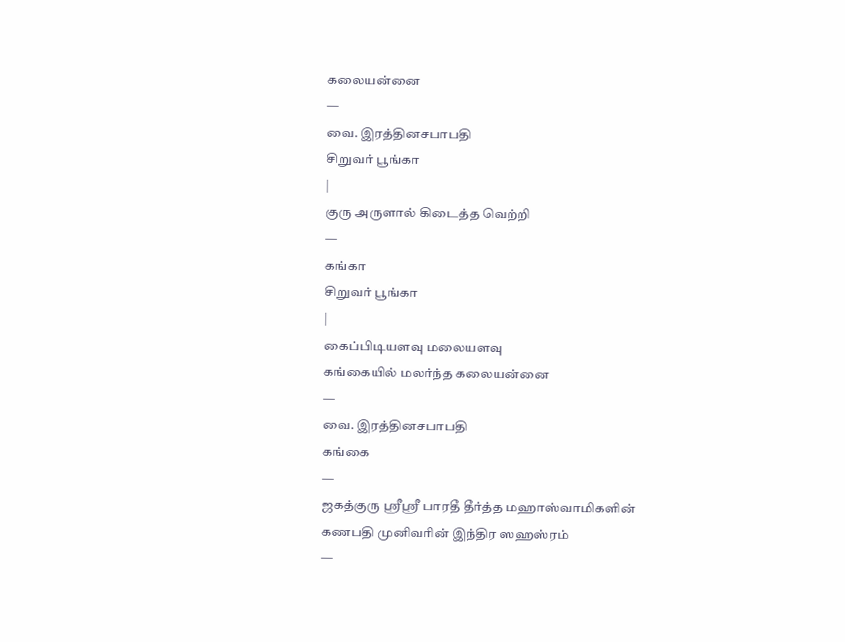கலையன்னை
—
வை. இரத்தினசபாபதி
சிறுவர் பூங்கா
|
குரு அருளால் கிடைத்த வெற்றி
—
கங்கா
சிறுவர் பூங்கா
|
கைப்பிடியளவு மலையளவு
கங்கையில் மலர்ந்த கலையன்னை
—
வை. இரத்தினசபாபதி
கங்கை
—
ஜகத்குரு ஸ்ரீஸ்ரீ பாரதீ தீர்த்த மஹாஸ்வாமிகளின்
கணபதி முனிவரின் இந்திர ஸஹஸ்ரம்
—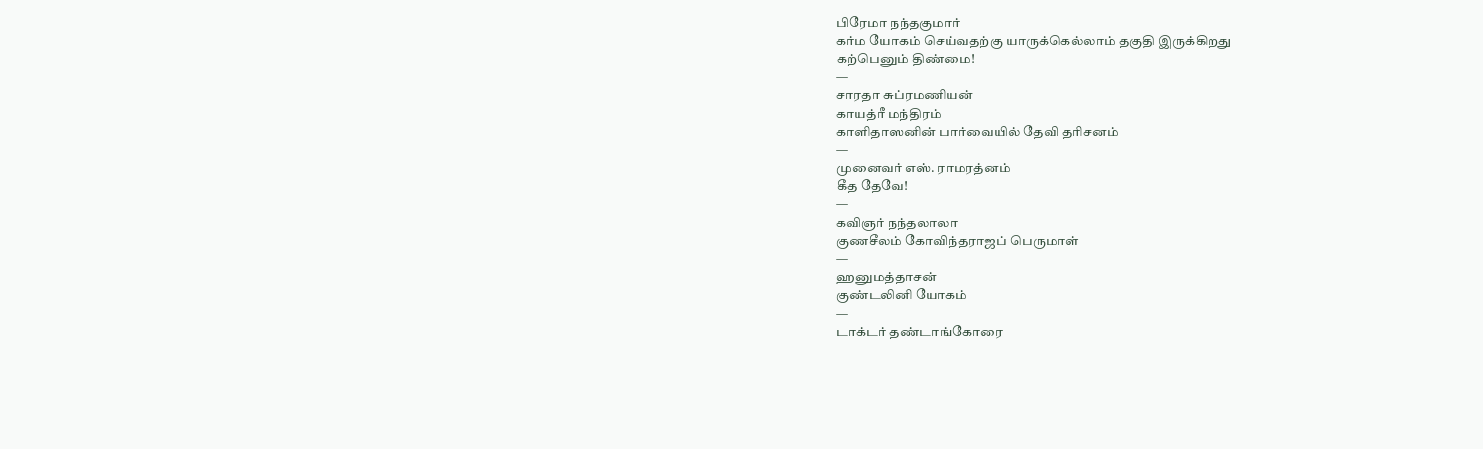பிரேமா நந்தகுமார்
கர்ம யோகம் செய்வதற்கு யாருக்கெல்லாம் தகுதி இருக்கிறது
கற்பெனும் திண்மை!
—
சாரதா சுப்ரமணியன்
காயத்ரீ மந்திரம்
காளிதாஸனின் பார்வையில் தேவி தரிசனம்
—
முனைவர் எஸ். ராமரத்னம்
கீத தேவே!
—
கவிஞர் நந்தலாலா
குணசீலம் கோவிந்தராஜப் பெருமாள்
—
ஹனுமத்தாசன்
குண்டலினி யோகம்
—
டாக்டர் தண்டாங்கோரை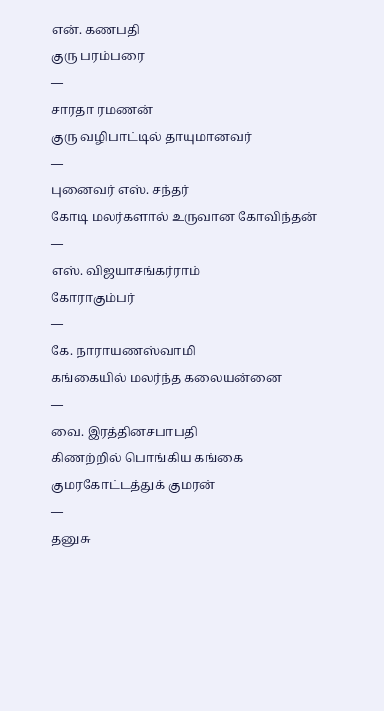என். கணபதி
குரு பரம்பரை
—
சாரதா ரமணன்
குரு வழிபாட்டில் தாயுமானவர்
—
புனைவர் எஸ். சந்தர்
கோடி மலர்களால் உருவான கோவிந்தன்
—
எஸ். விஜயாசங்கர்ராம்
கோராகும்பர்
—
கே. நாராயணஸ்வாமி
கங்கையில் மலர்ந்த கலையன்னை
—
வை. இரத்தினசபாபதி
கிணற்றில் பொங்கிய கங்கை
குமரகோட்டத்துக் குமரன்
—
தனுசு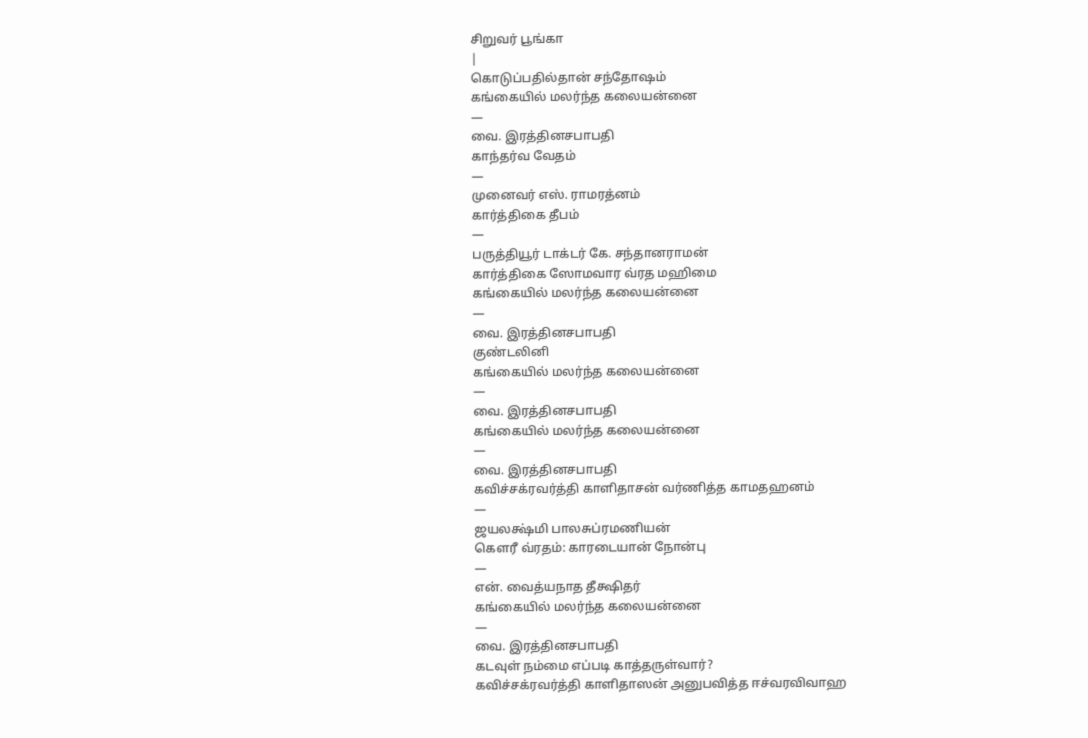சிறுவர் பூங்கா
|
கொடுப்பதில்தான் சந்தோஷம்
கங்கையில் மலர்ந்த கலையன்னை
—
வை. இரத்தினசபாபதி
காந்தர்வ வேதம்
—
முனைவர் எஸ். ராமரத்னம்
கார்த்திகை தீபம்
—
பருத்தியூர் டாக்டர் கே. சந்தானராமன்
கார்த்திகை ஸோமவார வ்ரத மஹிமை
கங்கையில் மலர்ந்த கலையன்னை
—
வை. இரத்தினசபாபதி
குண்டலினி
கங்கையில் மலர்ந்த கலையன்னை
—
வை. இரத்தினசபாபதி
கங்கையில் மலர்ந்த கலையன்னை
—
வை. இரத்தினசபாபதி
கவிச்சக்ரவர்த்தி காளிதாசன் வர்ணித்த காமதஹனம்
—
ஜயலக்ஷ்மி பாலசுப்ரமணியன்
கௌரீ வ்ரதம்: காரடையான் நோன்பு
—
என். வைத்யநாத தீக்ஷிதர்
கங்கையில் மலர்ந்த கலையன்னை
—
வை. இரத்தினசபாபதி
கடவுள் நம்மை எப்படி காத்தருள்வார்?
கவிச்சக்ரவர்த்தி காளிதாஸன் அனுபவித்த ஈச்வரவிவாஹ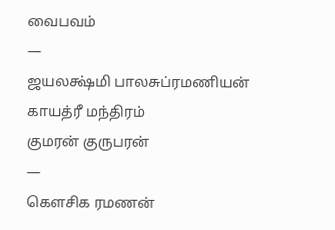வைபவம்
—
ஜயலக்ஷ்மி பாலசுப்ரமணியன்
காயத்ரீ மந்திரம்
குமரன் குருபரன்
—
கௌசிக ரமணன்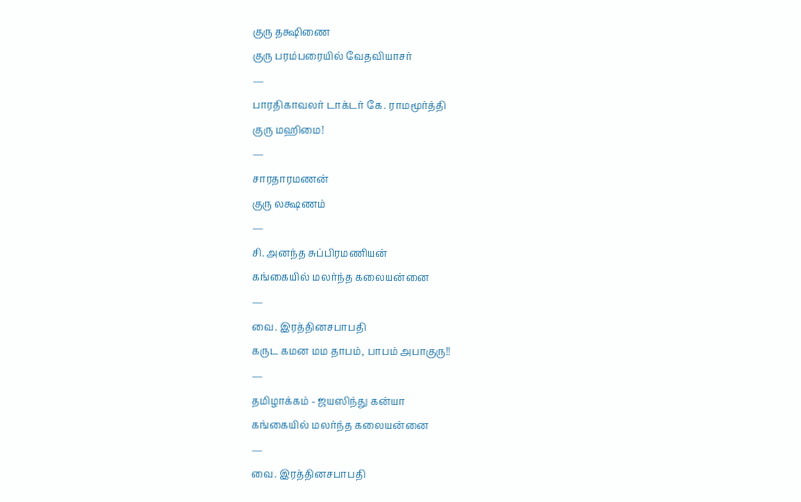குரு தக்ஷிணை
குரு பரம்பரையில் வேதவியாசர்
—
பாரதிகாவலர் டாக்டர் கே. ராமமூர்த்தி
குரு மஹிமை!
—
சாரதாரமணன்
குரு லக்ஷணம்
—
சி. அனந்த சுப்பிரமணியன்
கங்கையில் மலர்ந்த கலையன்னை
—
வை. இரத்தினசபாபதி
கருட கமன மம தாபம், பாபம் அபாகுரு!!
—
தமிழாக்கம் - ஜயஸிந்து கன்யா
கங்கையில் மலர்ந்த கலையன்னை
—
வை. இரத்தினசபாபதி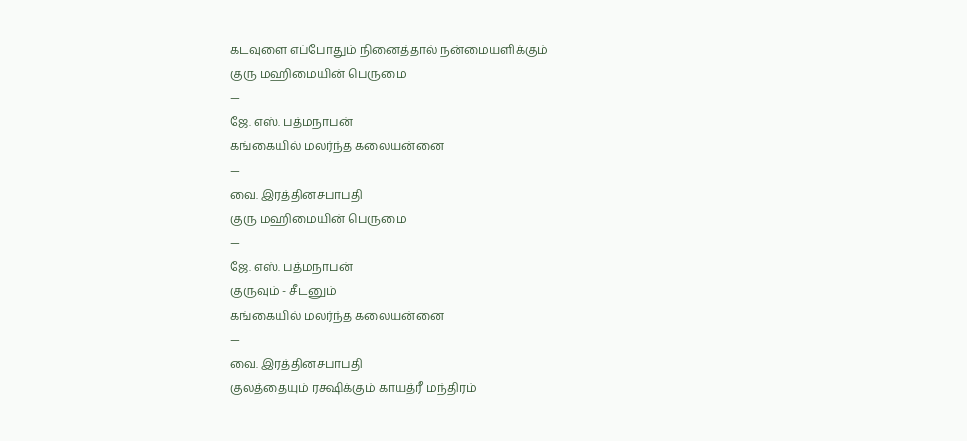கடவுளை எப்போதும் நினைத்தால் நன்மையளிக்கும்
குரு மஹிமையின் பெருமை
—
ஜே. எஸ். பத்மநாபன்
கங்கையில் மலர்ந்த கலையன்னை
—
வை. இரத்தினசபாபதி
குரு மஹிமையின் பெருமை
—
ஜே. எஸ். பத்மநாபன்
குருவும் - சீடனும்
கங்கையில் மலர்ந்த கலையன்னை
—
வை. இரத்தினசபாபதி
குலத்தையும் ரக்ஷிக்கும் காயத்ரீ மந்திரம்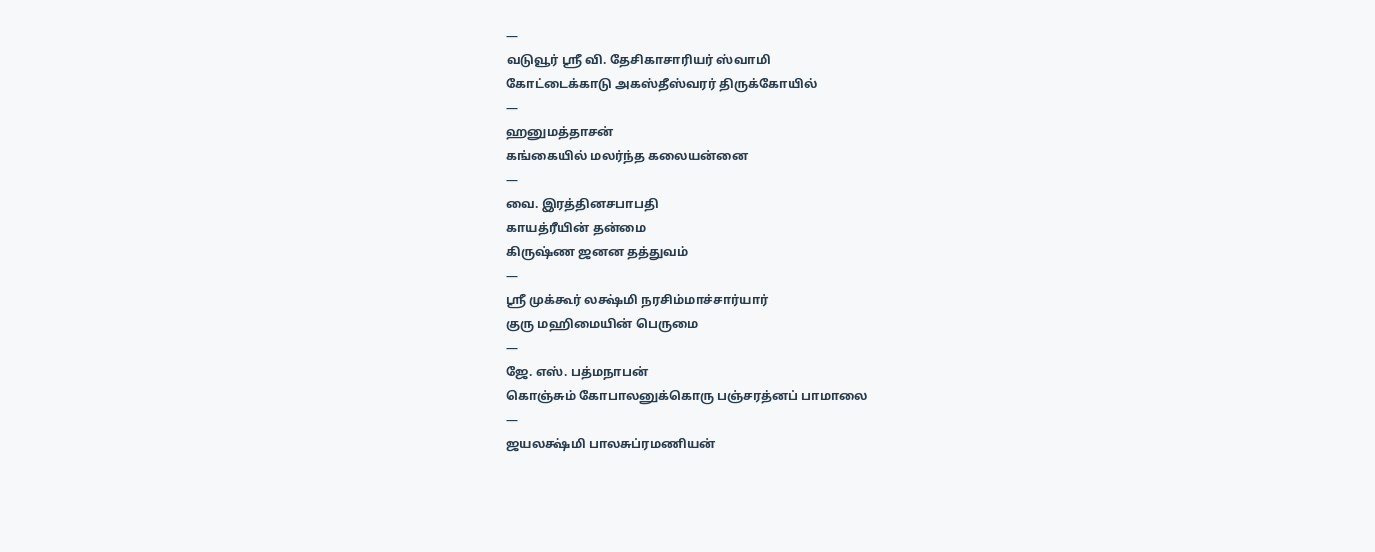—
வடுவூர் ஸ்ரீ வி. தேசிகாசாரியர் ஸ்வாமி
கோட்டைக்காடு அகஸ்தீஸ்வரர் திருக்கோயில்
—
ஹனுமத்தாசன்
கங்கையில் மலர்ந்த கலையன்னை
—
வை. இரத்தினசபாபதி
காயத்ரீயின் தன்மை
கிருஷ்ண ஜனன தத்துவம்
—
ஸ்ரீ முக்கூர் லக்ஷ்மி நரசிம்மாச்சார்யார்
குரு மஹிமையின் பெருமை
—
ஜே. எஸ். பத்மநாபன்
கொஞ்சும் கோபாலனுக்கொரு பஞ்சரத்னப் பாமாலை
—
ஜயலக்ஷ்மி பாலசுப்ரமணியன்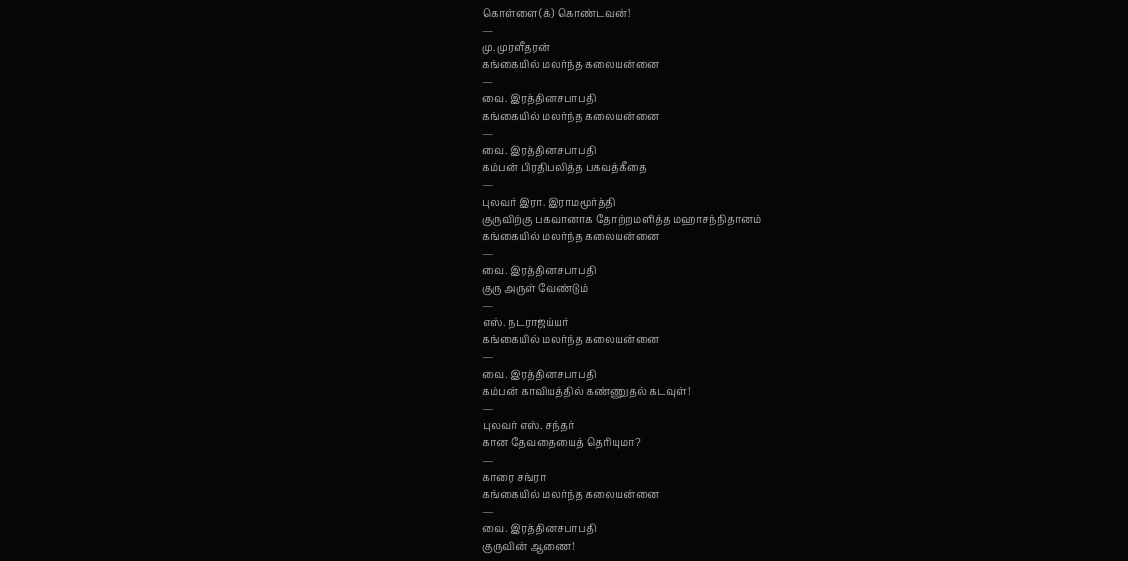கொள்ளை(க்) கொண்டவன்!
—
மு. முரளீதரன்
கங்கையில் மலர்ந்த கலையன்னை
—
வை. இரத்தினசபாபதி
கங்கையில் மலர்ந்த கலையன்னை
—
வை. இரத்தினசபாபதி
கம்பன் பிரதிபலித்த பகவத்கீதை
—
புலவர் இரா. இராமமூர்த்தி
குருவிற்கு பகவானாக தோற்றமளித்த மஹாசந்நிதானம்
கங்கையில் மலர்ந்த கலையன்னை
—
வை. இரத்தினசபாபதி
குரு அருள் வேண்டும்
—
எஸ். நடராஜய்யர்
கங்கையில் மலர்ந்த கலையன்னை
—
வை. இரத்தினசபாபதி
கம்பன் காவியத்தில் கண்ணுதல் கடவுள்!
—
புலவர் எஸ். சந்தர்
கான தேவதையைத் தெரியுமா?
—
காரை சங்ரா
கங்கையில் மலர்ந்த கலையன்னை
—
வை. இரத்தினசபாபதி
குருவின் ஆணை!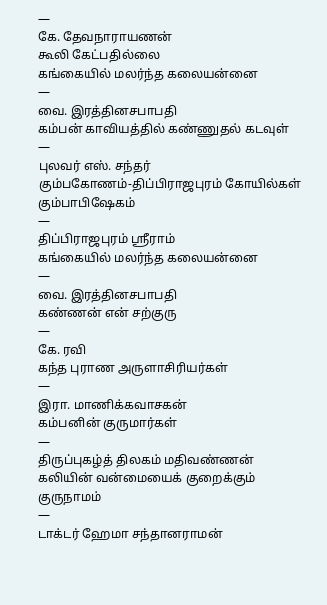—
கே. தேவநாராயணன்
கூலி கேட்பதில்லை
கங்கையில் மலர்ந்த கலையன்னை
—
வை. இரத்தினசபாபதி
கம்பன் காவியத்தில் கண்ணுதல் கடவுள்
—
புலவர் எஸ். சந்தர்
கும்பகோணம்-திப்பிராஜபுரம் கோயில்கள் கும்பாபிஷேகம்
—
திப்பிராஜபுரம் ஸ்ரீராம்
கங்கையில் மலர்ந்த கலையன்னை
—
வை. இரத்தினசபாபதி
கண்ணன் என் சற்குரு
—
கே. ரவி
கந்த புராண அருளாசிரியர்கள்
—
இரா. மாணிக்கவாசகன்
கம்பனின் குருமார்கள்
—
திருப்புகழ்த் திலகம் மதிவண்ணன்
கலியின் வன்மையைக் குறைக்கும் குருநாமம்
—
டாக்டர் ஹேமா சந்தானராமன்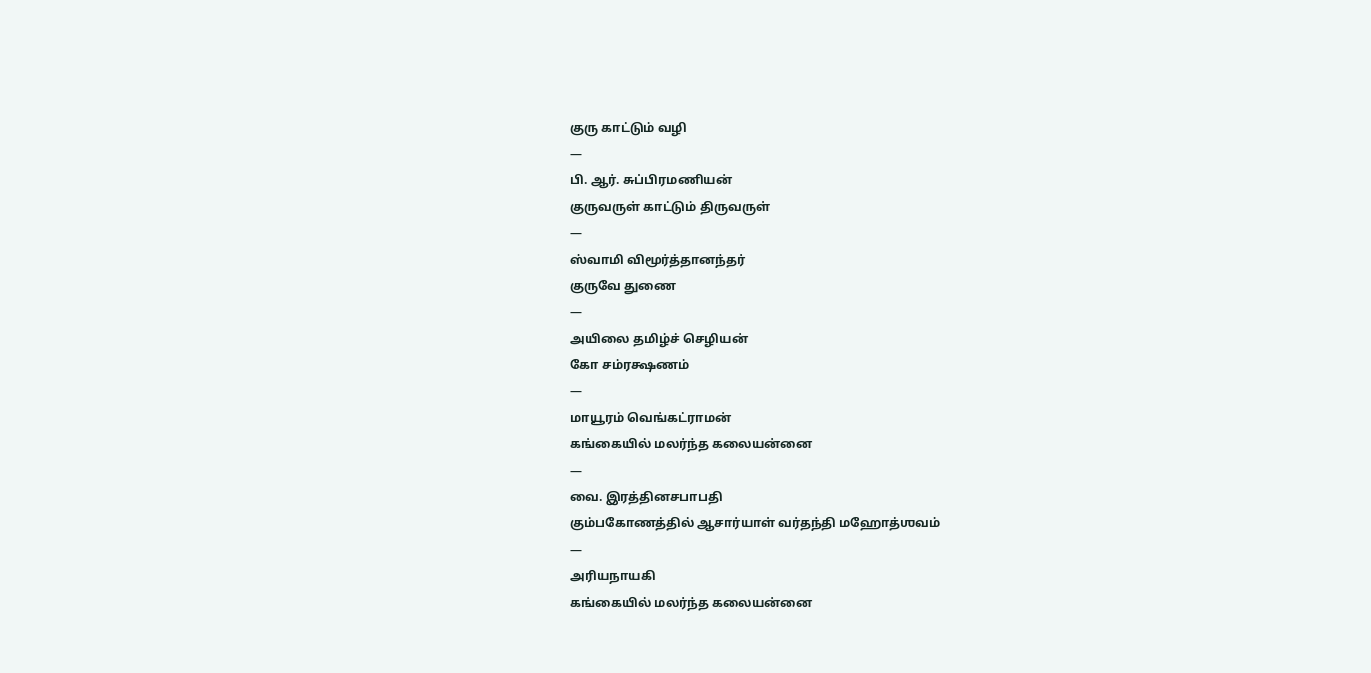குரு காட்டும் வழி
—
பி. ஆர். சுப்பிரமணியன்
குருவருள் காட்டும் திருவருள்
—
ஸ்வாமி விமூர்த்தானந்தர்
குருவே துணை
—
அயிலை தமிழ்ச் செழியன்
கோ சம்ரக்ஷணம்
—
மாயூரம் வெங்கட்ராமன்
கங்கையில் மலர்ந்த கலையன்னை
—
வை. இரத்தினசபாபதி
கும்பகோணத்தில் ஆசார்யாள் வர்தந்தி மஹோத்ஶவம்
—
அரியநாயகி
கங்கையில் மலர்ந்த கலையன்னை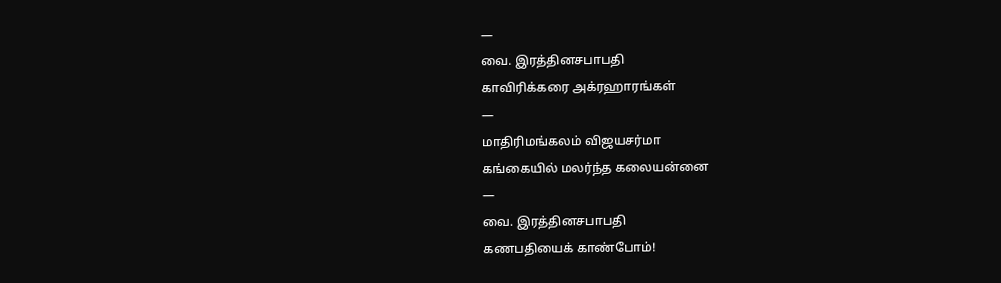—
வை. இரத்தினசபாபதி
காவிரிக்கரை அக்ரஹாரங்கள்
—
மாதிரிமங்கலம் விஜயசர்மா
கங்கையில் மலர்ந்த கலையன்னை
—
வை. இரத்தினசபாபதி
கணபதியைக் காண்போம்!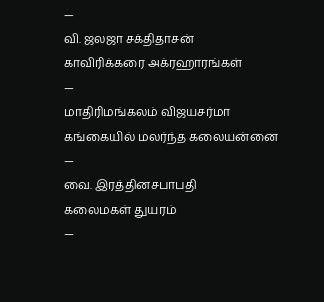—
வி. ஜலஜா சக்திதாசன்
காவிரிக்கரை அக்ரஹாரங்கள்
—
மாதிரிமங்கலம் விஜயசர்மா
கங்கையில் மலர்ந்த கலையன்னை
—
வை. இரத்தினசபாபதி
கலைமகள் துயரம்
—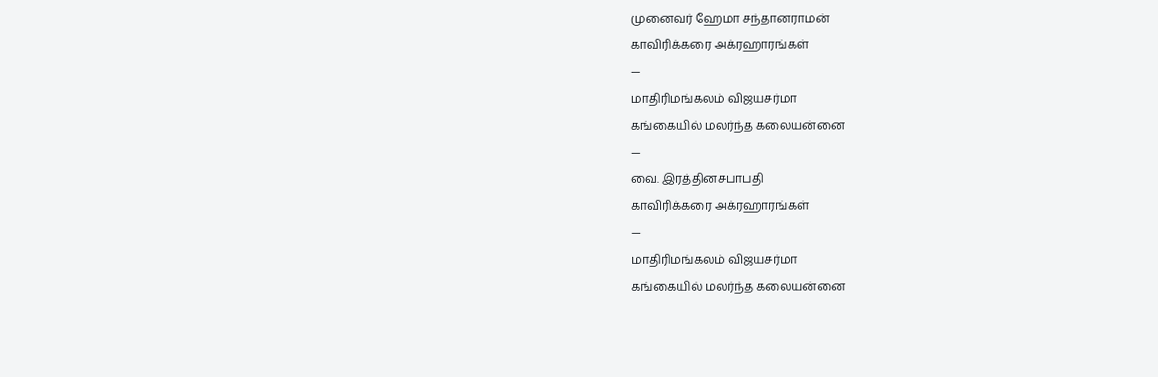முனைவர் ஹேமா சந்தானராமன்
காவிரிக்கரை அக்ரஹாரங்கள்
—
மாதிரிமங்கலம் விஜயசர்மா
கங்கையில் மலர்ந்த கலையன்னை
—
வை. இரத்தினசபாபதி
காவிரிக்கரை அக்ரஹாரங்கள்
—
மாதிரிமங்கலம் விஜயசர்மா
கங்கையில் மலர்ந்த கலையன்னை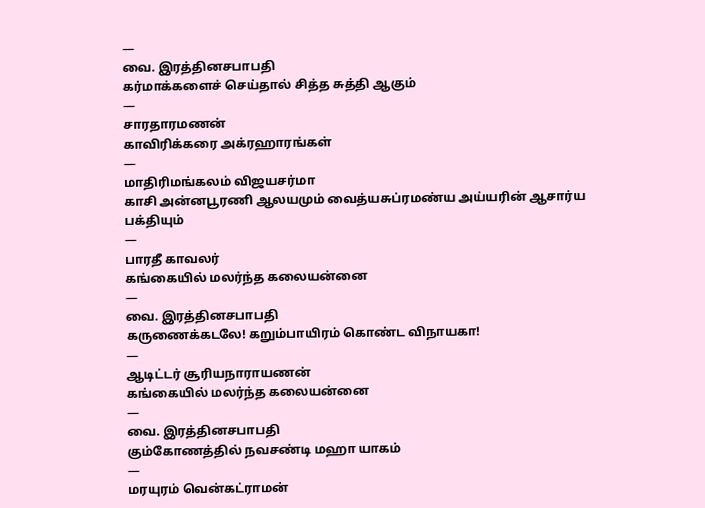—
வை. இரத்தினசபாபதி
கர்மாக்களைச் செய்தால் சித்த சுத்தி ஆகும்
—
சாரதாரமணன்
காவிரிக்கரை அக்ரஹாரங்கள்
—
மாதிரிமங்கலம் விஜயசர்மா
காசி அன்னபூரணி ஆலயமும் வைத்யசுப்ரமண்ய அய்யரின் ஆசார்ய பக்தியும்
—
பாரதீ காவலர்
கங்கையில் மலர்ந்த கலையன்னை
—
வை. இரத்தினசபாபதி
கருணைக்கடலே! கறும்பாயிரம் கொண்ட விநாயகா!
—
ஆடிட்டர் சூரியநாராயணன்
கங்கையில் மலர்ந்த கலையன்னை
—
வை. இரத்தினசபாபதி
கும்கோணத்தில் நவசண்டி மஹா யாகம்
—
மரயுரம் வென்கட்ராமன்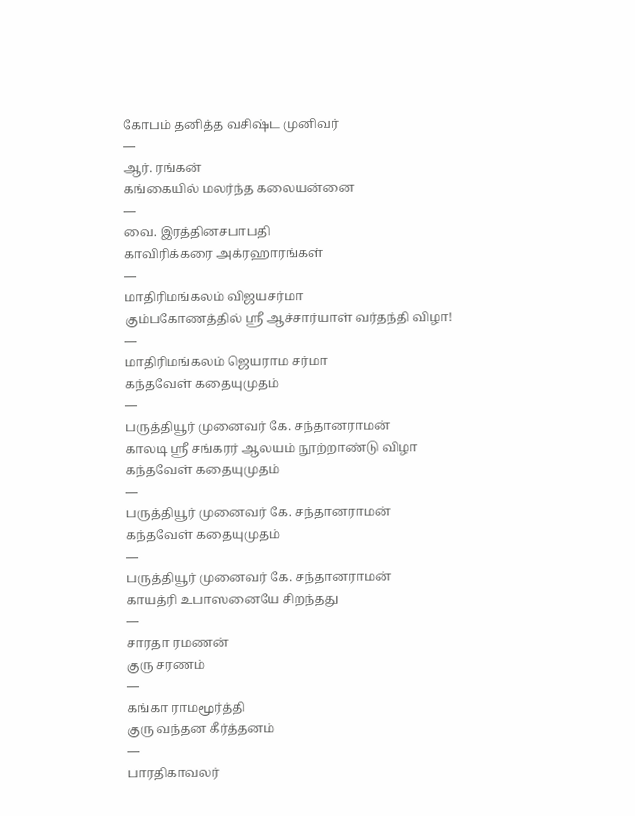கோபம் தனித்த வசிஷ்ட முனிவர்
—
ஆர். ரங்கன்
கங்கையில் மலர்ந்த கலையன்னை
—
வை. இரத்தினசபாபதி
காவிரிக்கரை அக்ரஹாரங்கள்
—
மாதிரிமங்கலம் விஜயசர்மா
கும்பகோணத்தில் ஸ்ரீ ஆச்சார்யாள் வர்தந்தி விழா!
—
மாதிரிமங்கலம் ஜெயராம சர்மா
கந்தவேள் கதையுமுதம்
—
பருத்தியூர் முனைவர் கே. சந்தானராமன்
காலடி ஸ்ரீ சங்கரர் ஆலயம் நூற்றாண்டு விழா
கந்தவேள் கதையுமுதம்
—
பருத்தியூர் முனைவர் கே. சந்தானராமன்
கந்தவேள் கதையுமுதம்
—
பருத்தியூர் முனைவர் கே. சந்தானராமன்
காயத்ரி உபாஸனையே சிறந்தது
—
சாரதா ரமணன்
குரு சரணம்
—
கங்கா ராமமூர்த்தி
குரு வந்தன கீர்த்தனம்
—
பாரதிகாவலர்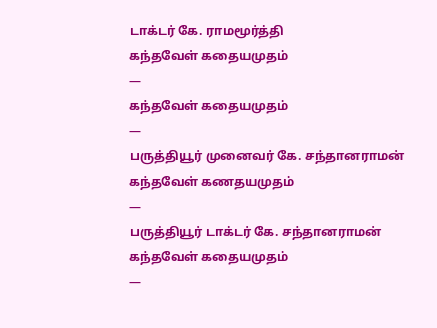டாக்டர் கே. ராமமூர்த்தி
கந்தவேள் கதையமுதம்
—
கந்தவேள் கதையமுதம்
—
பருத்தியூர் முனைவர் கே. சந்தானராமன்
கந்தவேள் கணதயமுதம்
—
பருத்தியூர் டாக்டர் கே. சந்தானராமன்
கந்தவேள் கதையமுதம்
—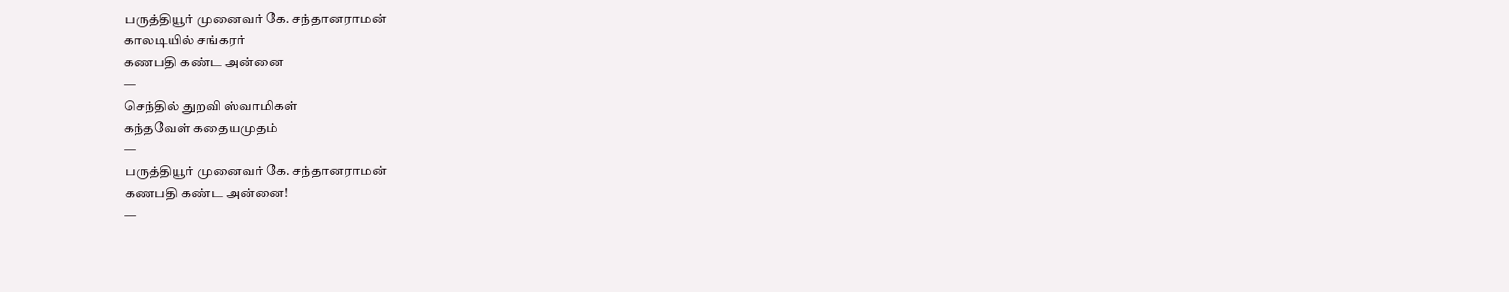பருத்தியூர் முனைவர் கே. சந்தானராமன்
காலடியில் சங்கரர்
கணபதி கண்ட அன்னை
—
செந்தில் துறவி ஸ்வாமிகள்
கந்தவேள் கதையமுதம்
—
பருத்தியூர் முனைவர் கே. சந்தானராமன்
கணபதி கண்ட அன்னை!
—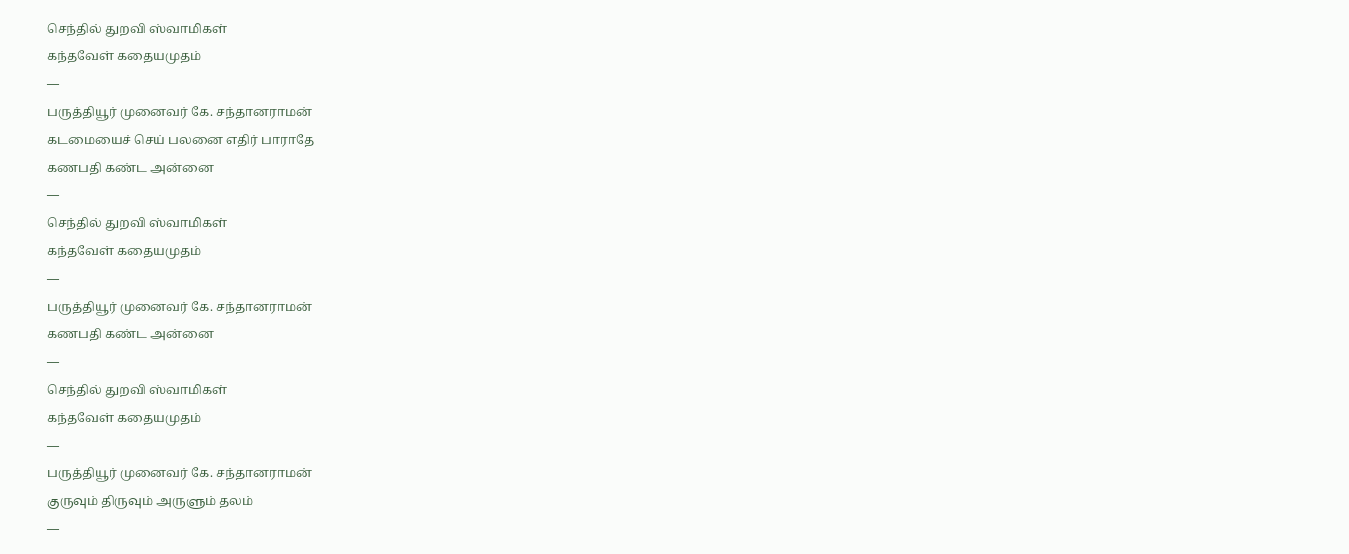செந்தில் துறவி ஸ்வாமிகள்
கந்தவேள் கதையமுதம்
—
பருத்தியூர் முனைவர் கே. சந்தானராமன்
கடமையைச் செய் பலனை எதிர் பாராதே
கணபதி கண்ட அன்னை
—
செந்தில் துறவி ஸ்வாமிகள்
கந்தவேள் கதையமுதம்
—
பருத்தியூர் முனைவர் கே. சந்தானராமன்
கணபதி கண்ட அன்னை
—
செந்தில் துறவி ஸ்வாமிகள்
கந்தவேள் கதையமுதம்
—
பருத்தியூர் முனைவர் கே. சந்தானராமன்
குருவும் திருவும் அருளும் தலம்
—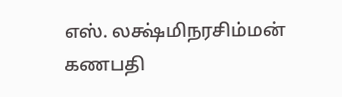எஸ். லக்ஷ்மிநரசிம்மன்
கணபதி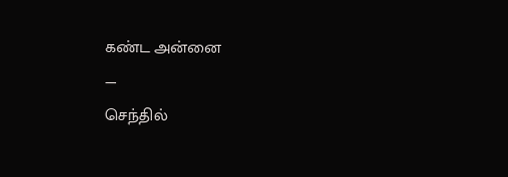கண்ட அன்னை
—
செந்தில்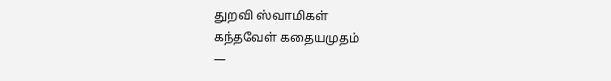துறவி ஸ்வாமிகள்
கந்தவேள் கதையமுதம்
—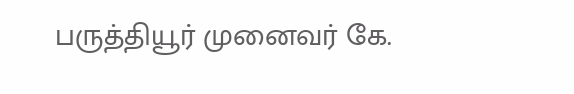பருத்தியூர் முனைவர் கே.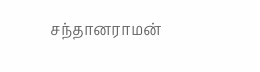சந்தானராமன்